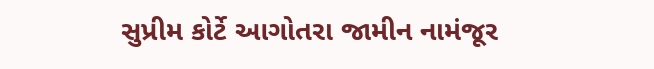સુપ્રીમ કોર્ટે આગોતરા જામીન નામંજૂર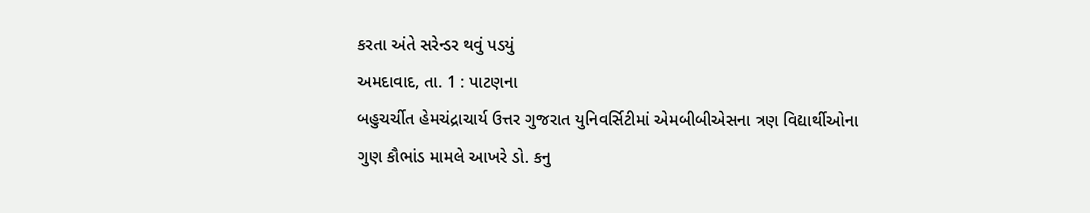કરતા અંતે સરેન્ડર થવું પડયું
અમદાવાદ, તા. 1 : પાટણના
બહુચર્ચીત હેમચંદ્રાચાર્ય ઉત્તર ગુજરાત યુનિવર્સિટીમાં એમબીબીએસના ત્રણ વિદ્યાર્થીઓના
ગુણ કૌભાંડ મામલે આખરે ડો. કનુ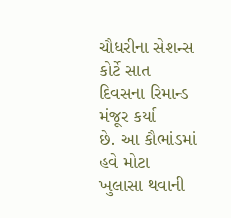ચૌધરીના સેશન્સ કોર્ટે સાત દિવસના રિમાન્ડ મંજૂર કર્યા
છે. આ કૌભાંડમાં હવે મોટા ખુલાસા થવાની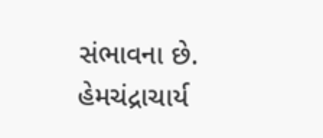સંભાવના છે. હેમચંદ્રાચાર્ય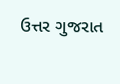ઉત્તર ગુજરાત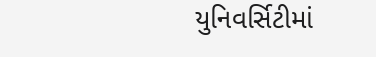યુનિવર્સિટીમાં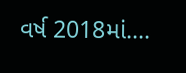વર્ષ 2018માં....